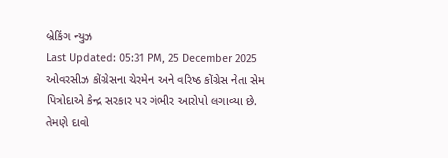બ્રેકિંગ ન્યુઝ
Last Updated: 05:31 PM, 25 December 2025
ઓવરસીઝ કોંગ્રેસના ચેરમેન અને વરિષ્ઠ કોંગ્રેસ નેતા સેમ પિત્રોદાએ કેન્દ્ર સરકાર પર ગંભીર આરોપો લગાવ્યા છે. તેમણે દાવો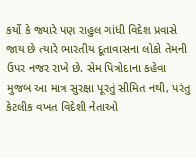કર્યો કે જ્યારે પણ રાહુલ ગાંધી વિદેશ પ્રવાસે જાય છે ત્યારે ભારતીય દૂતાવાસના લોકો તેમની ઉપર નજર રાખે છે. સેમ પિત્રોદાના કહેવા મુજબ આ માત્ર સુરક્ષા પૂરતું સીમિત નથી, પરંતુ કેટલીક વખત વિદેશી નેતાઓ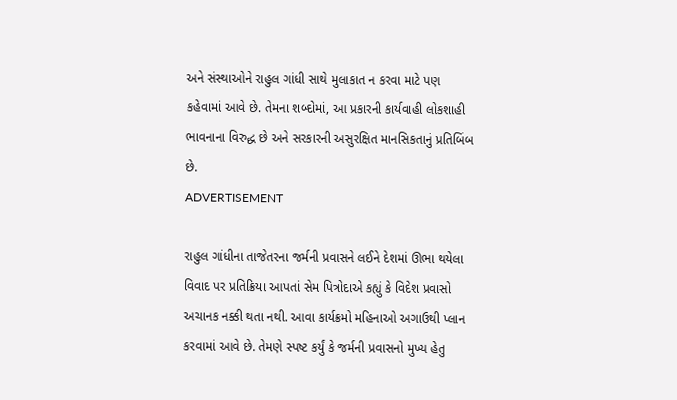અને સંસ્થાઓને રાહુલ ગાંધી સાથે મુલાકાત ન કરવા માટે પણ કહેવામાં આવે છે. તેમના શબ્દોમાં, આ પ્રકારની કાર્યવાહી લોકશાહી ભાવનાના વિરુદ્ધ છે અને સરકારની અસુરક્ષિત માનસિકતાનું પ્રતિબિંબ છે.
ADVERTISEMENT

રાહુલ ગાંધીના તાજેતરના જર્મની પ્રવાસને લઈને દેશમાં ઊભા થયેલા વિવાદ પર પ્રતિક્રિયા આપતાં સેમ પિત્રોદાએ કહ્યું કે વિદેશ પ્રવાસો અચાનક નક્કી થતા નથી. આવા કાર્યક્રમો મહિનાઓ અગાઉથી પ્લાન કરવામાં આવે છે. તેમણે સ્પષ્ટ કર્યું કે જર્મની પ્રવાસનો મુખ્ય હેતુ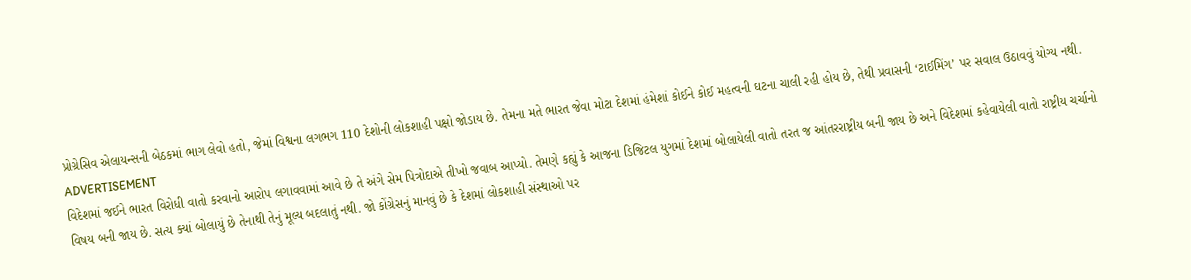પ્રોગ્રેસિવ એલાયન્સની બેઠકમાં ભાગ લેવો હતો, જેમાં વિશ્વના લગભગ 110 દેશોની લોકશાહી પક્ષો જોડાય છે. તેમના મતે ભારત જેવા મોટા દેશમાં હંમેશાં કોઈને કોઈ મહત્વની ઘટના ચાલી રહી હોય છે, તેથી પ્રવાસની ‘ટાઈમિંગ’ પર સવાલ ઉઠાવવું યોગ્ય નથી.
ADVERTISEMENT
વિદેશમાં જઈને ભારત વિરોધી વાતો કરવાનો આરોપ લગાવવામાં આવે છે તે અંગે સેમ પિત્રોદાએ તીખો જવાબ આપ્યો. તેમણે કહ્યું કે આજના ડિજિટલ યુગમાં દેશમાં બોલાયેલી વાતો તરત જ આંતરરાષ્ટ્રીય બની જાય છે અને વિદેશમાં કહેવાયેલી વાતો રાષ્ટ્રીય ચર્ચાનો વિષય બની જાય છે. સત્ય ક્યાં બોલાયું છે તેનાથી તેનું મૂલ્ય બદલાતું નથી. જો કોંગ્રેસનું માનવું છે કે દેશમાં લોકશાહી સંસ્થાઓ પર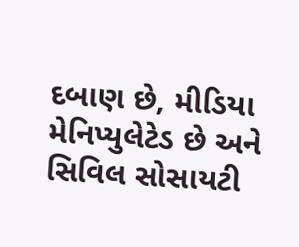દબાણ છે, મીડિયા મેનિપ્યુલેટેડ છે અને સિવિલ સોસાયટી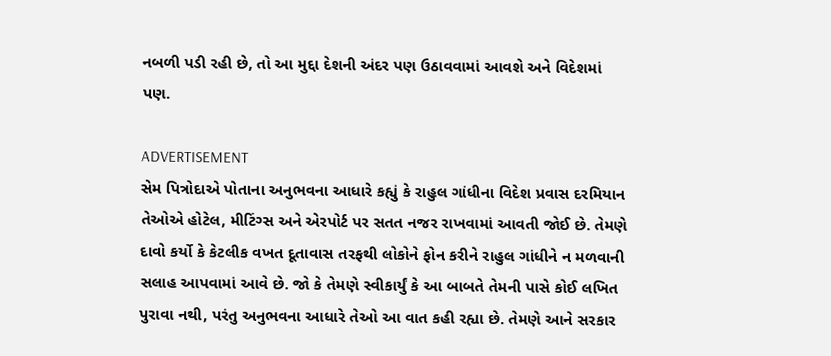નબળી પડી રહી છે, તો આ મુદ્દા દેશની અંદર પણ ઉઠાવવામાં આવશે અને વિદેશમાં પણ.

ADVERTISEMENT
સેમ પિત્રોદાએ પોતાના અનુભવના આધારે કહ્યું કે રાહુલ ગાંધીના વિદેશ પ્રવાસ દરમિયાન તેઓએ હોટેલ, મીટિંગ્સ અને એરપોર્ટ પર સતત નજર રાખવામાં આવતી જોઈ છે. તેમણે દાવો કર્યો કે કેટલીક વખત દૂતાવાસ તરફથી લોકોને ફોન કરીને રાહુલ ગાંધીને ન મળવાની સલાહ આપવામાં આવે છે. જો કે તેમણે સ્વીકાર્યું કે આ બાબતે તેમની પાસે કોઈ લખિત પુરાવા નથી, પરંતુ અનુભવના આધારે તેઓ આ વાત કહી રહ્યા છે. તેમણે આને સરકાર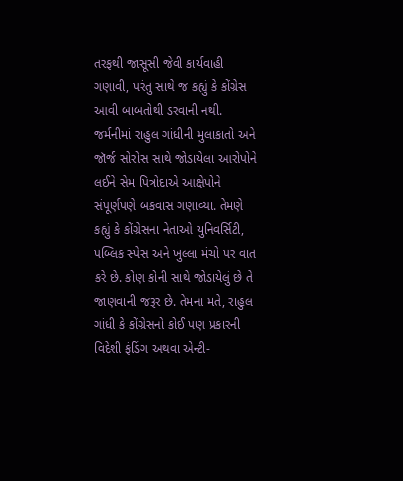તરફથી જાસૂસી જેવી કાર્યવાહી ગણાવી, પરંતુ સાથે જ કહ્યું કે કોંગ્રેસ આવી બાબતોથી ડરવાની નથી.
જર્મનીમાં રાહુલ ગાંધીની મુલાકાતો અને જૉર્જ સોરોસ સાથે જોડાયેલા આરોપોને લઈને સેમ પિત્રોદાએ આક્ષેપોને સંપૂર્ણપણે બકવાસ ગણાવ્યા. તેમણે કહ્યું કે કોંગ્રેસના નેતાઓ યુનિવર્સિટી, પબ્લિક સ્પેસ અને ખુલ્લા મંચો પર વાત કરે છે. કોણ કોની સાથે જોડાયેલું છે તે જાણવાની જરૂર છે. તેમના મતે, રાહુલ ગાંધી કે કોંગ્રેસનો કોઈ પણ પ્રકારની વિદેશી ફંડિંગ અથવા એન્ટી-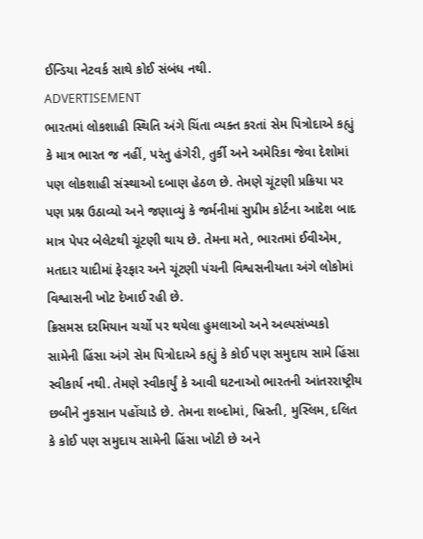ઈન્ડિયા નેટવર્ક સાથે કોઈ સંબંધ નથી.
ADVERTISEMENT
ભારતમાં લોકશાહી સ્થિતિ અંગે ચિંતા વ્યક્ત કરતાં સેમ પિત્રોદાએ કહ્યું કે માત્ર ભારત જ નહીં, પરંતુ હંગેરી, તુર્કી અને અમેરિકા જેવા દેશોમાં પણ લોકશાહી સંસ્થાઓ દબાણ હેઠળ છે. તેમણે ચૂંટણી પ્રક્રિયા પર પણ પ્રશ્ન ઉઠાવ્યો અને જણાવ્યું કે જર્મનીમાં સુપ્રીમ કોર્ટના આદેશ બાદ માત્ર પેપર બેલેટથી ચૂંટણી થાય છે. તેમના મતે, ભારતમાં ઈવીએમ, મતદાર યાદીમાં ફેરફાર અને ચૂંટણી પંચની વિશ્વસનીયતા અંગે લોકોમાં વિશ્વાસની ખોટ દેખાઈ રહી છે.
ક્રિસમસ દરમિયાન ચર્ચો પર થયેલા હુમલાઓ અને અલ્પસંખ્યકો સામેની હિંસા અંગે સેમ પિત્રોદાએ કહ્યું કે કોઈ પણ સમુદાય સામે હિંસા સ્વીકાર્ય નથી. તેમણે સ્વીકાર્યું કે આવી ઘટનાઓ ભારતની આંતરરાષ્ટ્રીય છબીને નુકસાન પહોંચાડે છે. તેમના શબ્દોમાં, ખ્રિસ્તી, મુસ્લિમ, દલિત કે કોઈ પણ સમુદાય સામેની હિંસા ખોટી છે અને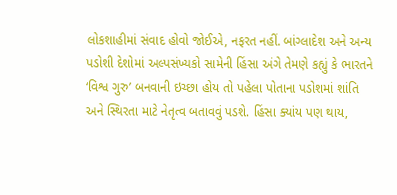લોકશાહીમાં સંવાદ હોવો જોઈએ, નફરત નહીં. બાંગ્લાદેશ અને અન્ય પડોશી દેશોમાં અલ્પસંખ્યકો સામેની હિંસા અંગે તેમણે કહ્યું કે ભારતને ‘વિશ્વ ગુરુ’ બનવાની ઇચ્છા હોય તો પહેલા પોતાના પડોશમાં શાંતિ અને સ્થિરતા માટે નેતૃત્વ બતાવવું પડશે. હિંસા ક્યાંય પણ થાય,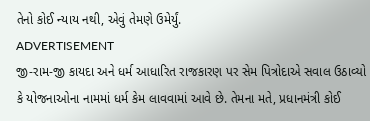તેનો કોઈ ન્યાય નથી, એવું તેમણે ઉમેર્યું.
ADVERTISEMENT
જી-રામ-જી કાયદા અને ધર્મ આધારિત રાજકારણ પર સેમ પિત્રોદાએ સવાલ ઉઠાવ્યો કે યોજનાઓના નામમાં ધર્મ કેમ લાવવામાં આવે છે. તેમના મતે, પ્રધાનમંત્રી કોઈ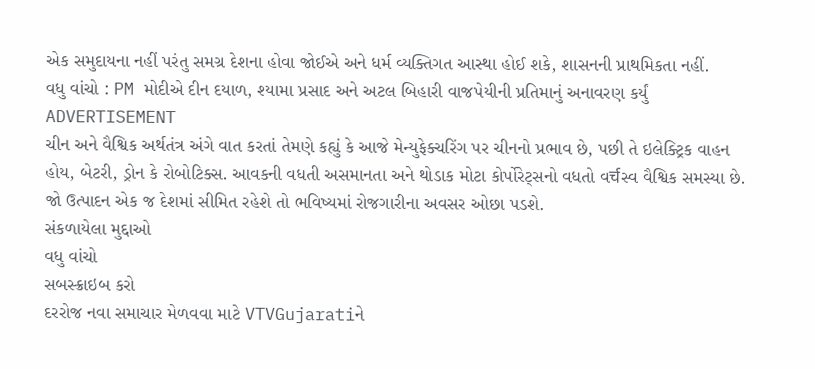એક સમુદાયના નહીં પરંતુ સમગ્ર દેશના હોવા જોઈએ અને ધર્મ વ્યક્તિગત આસ્થા હોઈ શકે, શાસનની પ્રાથમિકતા નહીં.
વધુ વાંચો : PM મોદીએ દીન દયાળ, શ્યામા પ્રસાદ અને અટલ બિહારી વાજપેયીની પ્રતિમાનું અનાવરણ કર્યું
ADVERTISEMENT
ચીન અને વૈશ્વિક અર્થતંત્ર અંગે વાત કરતાં તેમણે કહ્યું કે આજે મેન્યુફેક્ચરિંગ પર ચીનનો પ્રભાવ છે, પછી તે ઇલેક્ટ્રિક વાહન હોય, બેટરી, ડ્રોન કે રોબોટિક્સ. આવકની વધતી અસમાનતા અને થોડાક મોટા કોર્પોરેટ્સનો વધતો વर्चસ્વ વૈશ્વિક સમસ્યા છે. જો ઉત્પાદન એક જ દેશમાં સીમિત રહેશે તો ભવિષ્યમાં રોજગારીના અવસર ઓછા પડશે.
સંકળાયેલા મુદ્દાઓ
વધુ વાંચો
સબસ્ક્રાઇબ કરો
દરરોજ નવા સમાચાર મેળવવા માટે VTVGujaratiને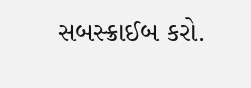સબસ્ક્રાઈબ કરો.